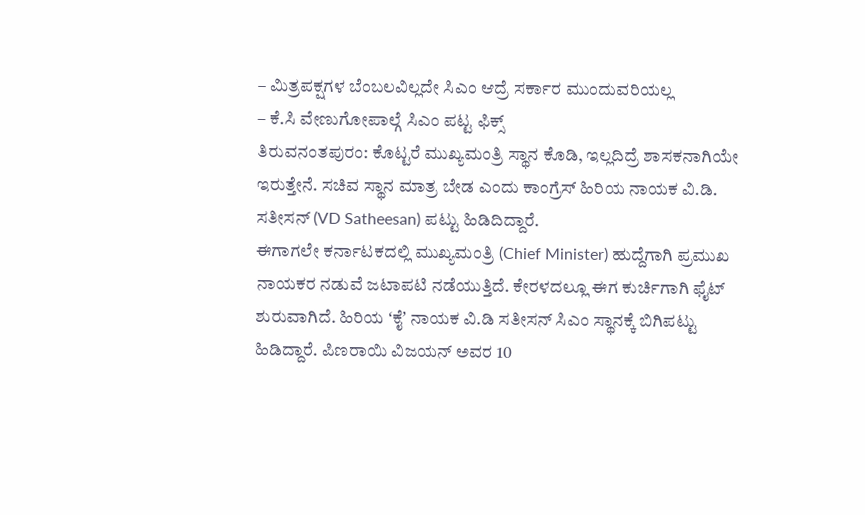– ಮಿತ್ರಪಕ್ಷಗಳ ಬೆಂಬಲವಿಲ್ಲದೇ ಸಿಎಂ ಆದ್ರೆ ಸರ್ಕಾರ ಮುಂದುವರಿಯಲ್ಲ
– ಕೆ.ಸಿ ವೇಣುಗೋಪಾಲ್ಗೆ ಸಿಎಂ ಪಟ್ಟ ಫಿಕ್ಸ್
ತಿರುವನಂತಪುರಂ: ಕೊಟ್ಟರೆ ಮುಖ್ಯಮಂತ್ರಿ ಸ್ಥಾನ ಕೊಡಿ, ಇಲ್ಲದಿದ್ರೆ ಶಾಸಕನಾಗಿಯೇ ಇರುತ್ತೇನೆ. ಸಚಿವ ಸ್ಥಾನ ಮಾತ್ರ ಬೇಡ ಎಂದು ಕಾಂಗ್ರೆಸ್ ಹಿರಿಯ ನಾಯಕ ವಿ.ಡಿ. ಸತೀಸನ್ (VD Satheesan) ಪಟ್ಟು ಹಿಡಿದಿದ್ದಾರೆ.
ಈಗಾಗಲೇ ಕರ್ನಾಟಕದಲ್ಲಿ ಮುಖ್ಯಮಂತ್ರಿ (Chief Minister) ಹುದ್ದೆಗಾಗಿ ಪ್ರಮುಖ ನಾಯಕರ ನಡುವೆ ಜಟಾಪಟಿ ನಡೆಯುತ್ತಿದೆ. ಕೇರಳದಲ್ಲೂ ಈಗ ಕುರ್ಚಿಗಾಗಿ ಫೈಟ್ ಶುರುವಾಗಿದೆ. ಹಿರಿಯ ʻಕೈʼ ನಾಯಕ ವಿ.ಡಿ ಸತೀಸನ್ ಸಿಎಂ ಸ್ಥಾನಕ್ಕೆ ಬಿಗಿಪಟ್ಟು ಹಿಡಿದ್ದಾರೆ. ಪಿಣರಾಯಿ ವಿಜಯನ್ ಅವರ 10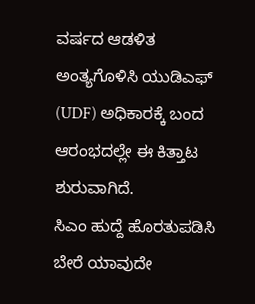ವರ್ಷದ ಆಡಳಿತ ಅಂತ್ಯಗೊಳಿಸಿ ಯುಡಿಎಫ್ (UDF) ಅಧಿಕಾರಕ್ಕೆ ಬಂದ ಆರಂಭದಲ್ಲೇ ಈ ಕಿತ್ತಾಟ ಶುರುವಾಗಿದೆ.
ಸಿಎಂ ಹುದ್ದೆ ಹೊರತುಪಡಿಸಿ ಬೇರೆ ಯಾವುದೇ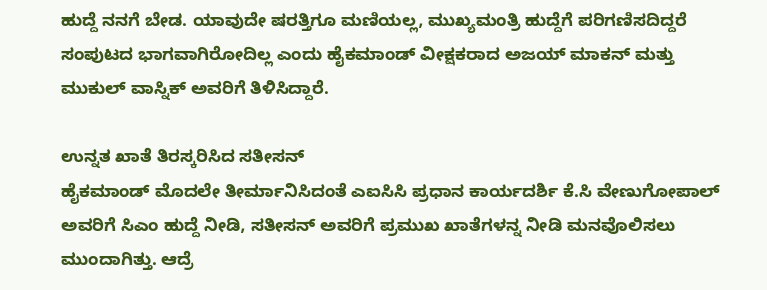ಹುದ್ದೆ ನನಗೆ ಬೇಡ. ಯಾವುದೇ ಷರತ್ತಿಗೂ ಮಣಿಯಲ್ಲ, ಮುಖ್ಯಮಂತ್ರಿ ಹುದ್ದೆಗೆ ಪರಿಗಣಿಸದಿದ್ದರೆ ಸಂಪುಟದ ಭಾಗವಾಗಿರೋದಿಲ್ಲ ಎಂದು ಹೈಕಮಾಂಡ್ ವೀಕ್ಷಕರಾದ ಅಜಯ್ ಮಾಕನ್ ಮತ್ತು ಮುಕುಲ್ ವಾಸ್ನಿಕ್ ಅವರಿಗೆ ತಿಳಿಸಿದ್ದಾರೆ.

ಉನ್ನತ ಖಾತೆ ತಿರಸ್ಕರಿಸಿದ ಸತೀಸನ್
ಹೈಕಮಾಂಡ್ ಮೊದಲೇ ತೀರ್ಮಾನಿಸಿದಂತೆ ಎಐಸಿಸಿ ಪ್ರಧಾನ ಕಾರ್ಯದರ್ಶಿ ಕೆ.ಸಿ ವೇಣುಗೋಪಾಲ್ ಅವರಿಗೆ ಸಿಎಂ ಹುದ್ದೆ ನೀಡಿ, ಸತೀಸನ್ ಅವರಿಗೆ ಪ್ರಮುಖ ಖಾತೆಗಳನ್ನ ನೀಡಿ ಮನವೊಲಿಸಲು ಮುಂದಾಗಿತ್ತು. ಆದ್ರೆ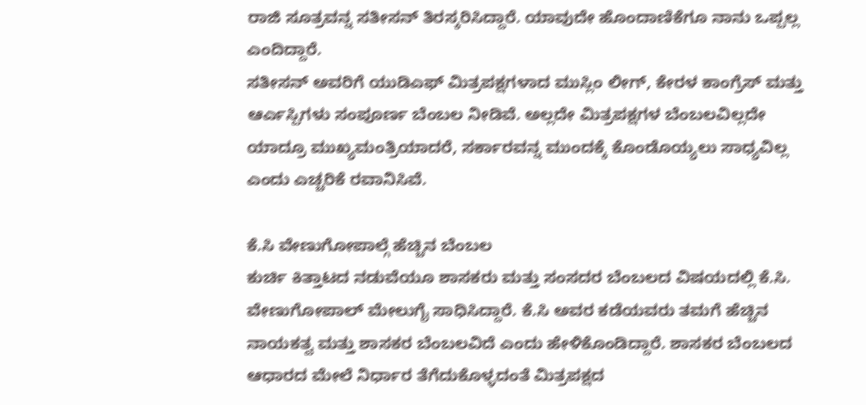ರಾಜಿ ಸೂತ್ರವನ್ನ ಸತೀಸನ್ ತಿರಸ್ಕರಿಸಿದ್ದಾರೆ. ಯಾವುದೇ ಹೊಂದಾಣಿಕೆಗೂ ನಾನು ಒಪ್ಪಲ್ಲ ಎಂದಿದ್ದಾರೆ.
ಸತೀಸನ್ ಅವರಿಗೆ ಯುಡಿಎಫ್ ಮಿತ್ರಪಕ್ಷಗಳಾದ ಮುಸ್ಲಿಂ ಲೀಗ್, ಕೇರಳ ಕಾಂಗ್ರೆಸ್ ಮತ್ತು ಆರ್ಎಸ್ಪಿಗಳು ಸಂಪೂರ್ಣ ಬೆಂಬಲ ನೀಡಿವೆ. ಅಲ್ಲದೇ ಮಿತ್ರಪಕ್ಷಗಳ ಬೆಂಬಲವಿಲ್ಲದೇ ಯಾದ್ರೂ ಮುಖ್ಯಮಂತ್ರಿಯಾದರೆ, ಸರ್ಕಾರವನ್ನ ಮುಂದಕ್ಕೆ ಕೊಂಡೊಯ್ಯಲು ಸಾಧ್ಯವಿಲ್ಲ ಎಂದು ಎಚ್ಚರಿಕೆ ರವಾನಿಸಿವೆ.

ಕೆ.ಸಿ ವೇಣುಗೋಪಾಲ್ಗೆ ಹೆಚ್ಚಿನ ಬೆಂಬಲ
ಕುರ್ಚಿ ಕಿತ್ತಾಟದ ನಡುವೆಯೂ ಶಾಸಕರು ಮತ್ತು ಸಂಸದರ ಬೆಂಬಲದ ವಿಷಯದಲ್ಲಿ ಕೆ.ಸಿ. ವೇಣುಗೋಪಾಲ್ ಮೇಲುಗೈ ಸಾಧಿಸಿದ್ದಾರೆ. ಕೆ.ಸಿ ಅವರ ಕಡೆಯವರು ತಮಗೆ ಹೆಚ್ಚಿನ ನಾಯಕತ್ವ ಮತ್ತು ಶಾಸಕರ ಬೆಂಬಲವಿದೆ ಎಂದು ಹೇಳಿಕೊಂಡಿದ್ದಾರೆ. ಶಾಸಕರ ಬೆಂಬಲದ ಆಧಾರದ ಮೇಲೆ ನಿರ್ಧಾರ ತೆಗೆದುಕೊಳ್ಳದಂತೆ ಮಿತ್ರಪಕ್ಷದ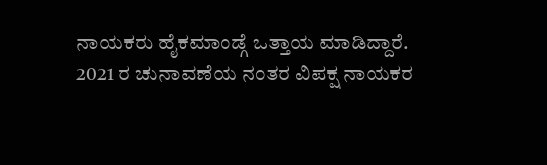ನಾಯಕರು ಹೈಕಮಾಂಡ್ಗೆ ಒತ್ತಾಯ ಮಾಡಿದ್ದಾರೆ.
2021 ರ ಚುನಾವಣೆಯ ನಂತರ ವಿಪಕ್ಷ ನಾಯಕರ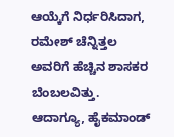ಆಯ್ಕೆಗೆ ನಿರ್ಧರಿಸಿದಾಗ, ರಮೇಶ್ ಚೆನ್ನಿತ್ತಲ ಅವರಿಗೆ ಹೆಚ್ಚಿನ ಶಾಸಕರ ಬೆಂಬಲವಿತ್ತು. ಆದಾಗ್ಯೂ, ಹೈಕಮಾಂಡ್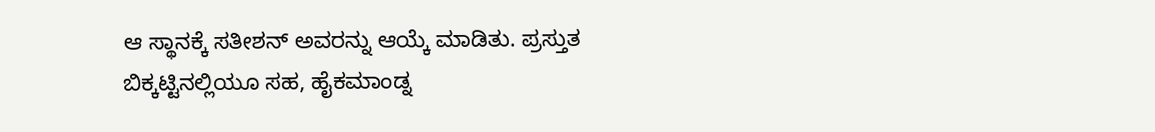ಆ ಸ್ಥಾನಕ್ಕೆ ಸತೀಶನ್ ಅವರನ್ನು ಆಯ್ಕೆ ಮಾಡಿತು. ಪ್ರಸ್ತುತ ಬಿಕ್ಕಟ್ಟಿನಲ್ಲಿಯೂ ಸಹ, ಹೈಕಮಾಂಡ್ನ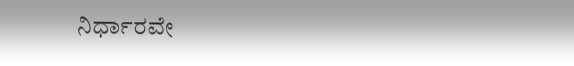ನಿರ್ಧಾರವೇ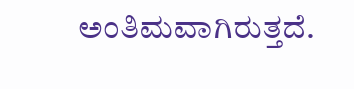ಅಂತಿಮವಾಗಿರುತ್ತದೆ.